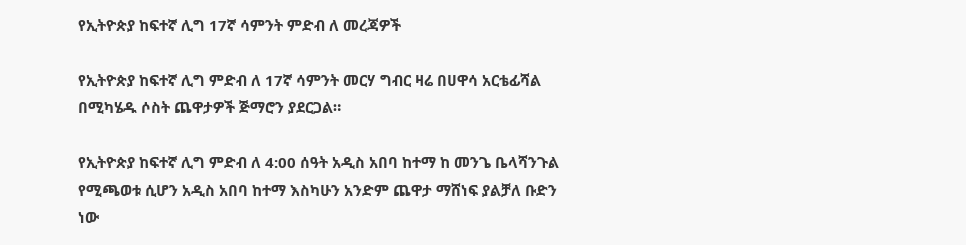የኢትዮጵያ ከፍተኛ ሊግ 17ኛ ሳምንት ምድብ ለ መረጃዎች

የኢትዮጵያ ከፍተኛ ሊግ ምድብ ለ 17ኛ ሳምንት መርሃ ግብር ዛሬ በሀዋሳ አርቴፊሻል በሚካሄዱ ሶስት ጨዋታዎች ጅማሮን ያደርጋል።

የኢትዮጵያ ከፍተኛ ሊግ ምድብ ለ 4:00 ሰዓት አዲስ አበባ ከተማ ከ መንጌ ቤላሻንጉል የሚጫወቱ ሲሆን አዲስ አበባ ከተማ እስካሁን አንድም ጨዋታ ማሸነፍ ያልቻለ ቡድን ነው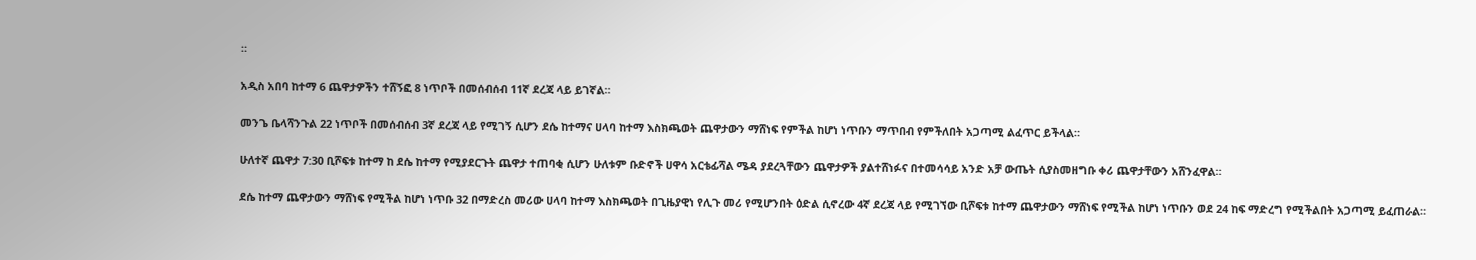።

አዲስ አበባ ከተማ 6 ጨዋታዎችን ተሸኝፎ 8 ነጥቦች በመሰብሰብ 11ኛ ደረጃ ላይ ይገኛል።

መንጌ ቤላሻንጉል 22 ነጥቦች በመሰብሰብ 3ኛ ደረጃ ላይ የሚገኝ ሲሆን ደሴ ከተማና ሀላባ ከተማ እስክጫወት ጨዋታውን ማሸነፍ የምችል ከሆነ ነጥቡን ማጥበብ የምችለበት አጋጣሚ ልፈጥር ይችላል።

ሁለተኛ ጨዋታ 7:30 ቢሾፍቱ ከተማ ከ ደሴ ከተማ የሚያደርጉት ጨዋታ ተጠባቂ ሲሆን ሁለቱም ቡድኖች ሀዋሳ አርቴፊሻል ሜዳ ያደረጓቸውን ጨዋታዎች ያልተሸነፉና በተመሳሳይ አንድ አቻ ውጤት ሲያስመዘግቡ ቀሪ ጨዋታቸውን አሸንፈዋል።

ደሴ ከተማ ጨዋታውን ማሸነፍ የሚችል ከሆነ ነጥቡ 32 በማድረስ መሪው ሀላባ ከተማ እስክጫወት በጊዜያዊነ የሊጉ መሪ የሚሆንበት ዕድል ሲኖረው 4ኛ ደረጃ ላይ የሚገኘው ቢሾፍቱ ከተማ ጨዋታውን ማሸነፍ የሚችል ከሆነ ነጥቡን ወደ 24 ከፍ ማድረግ የሚችልበት አጋጣሚ ይፈጠራል።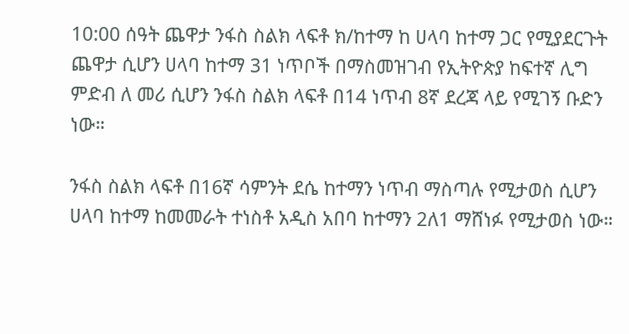10:00 ሰዓት ጨዋታ ንፋስ ስልክ ላፍቶ ክ/ከተማ ከ ሀላባ ከተማ ጋር የሚያደርጉት ጨዋታ ሲሆን ሀላባ ከተማ 31 ነጥቦች በማስመዝገብ የኢትዮጵያ ከፍተኛ ሊግ ምድብ ለ መሪ ሲሆን ንፋስ ስልክ ላፍቶ በ14 ነጥብ 8ኛ ደረጃ ላይ የሚገኝ ቡድን ነው።

ንፋስ ስልክ ላፍቶ በ16ኛ ሳምንት ደሴ ከተማን ነጥብ ማስጣሉ የሚታወስ ሲሆን ሀላባ ከተማ ከመመራት ተነስቶ አዲስ አበባ ከተማን 2ለ1 ማሸነፉ የሚታወስ ነው።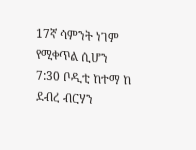17ኛ ሳምንት ነገም የሚቀጥል ሲሆን
7:30 ቦዲቲ ከተማ ከ ደብረ ብርሃን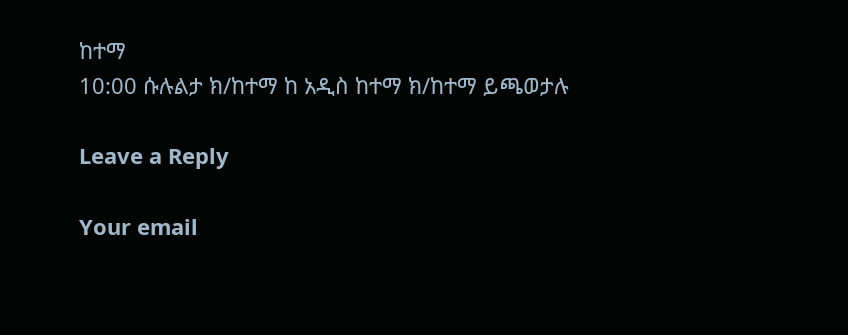ከተማ
10:00 ሱሉልታ ክ/ከተማ ከ አዲስ ከተማ ክ/ከተማ ይጫወታሉ

Leave a Reply

Your email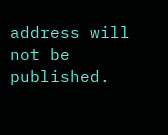address will not be published.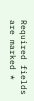Required fields are marked *